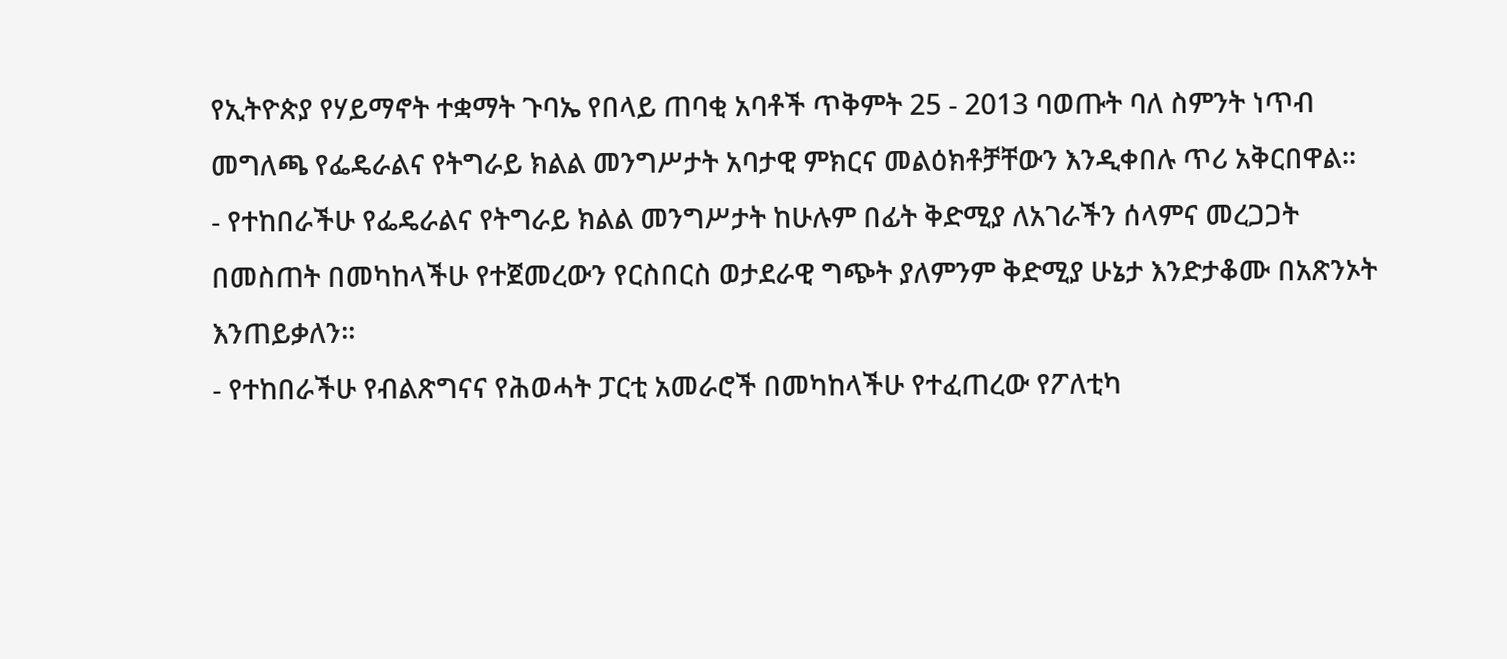የኢትዮጵያ የሃይማኖት ተቋማት ጉባኤ የበላይ ጠባቂ አባቶች ጥቅምት 25 - 2013 ባወጡት ባለ ስምንት ነጥብ መግለጫ የፌዴራልና የትግራይ ክልል መንግሥታት አባታዊ ምክርና መልዕክቶቻቸውን እንዲቀበሉ ጥሪ አቅርበዋል።
- የተከበራችሁ የፌዴራልና የትግራይ ክልል መንግሥታት ከሁሉም በፊት ቅድሚያ ለአገራችን ሰላምና መረጋጋት በመስጠት በመካከላችሁ የተጀመረውን የርስበርስ ወታደራዊ ግጭት ያለምንም ቅድሚያ ሁኔታ እንድታቆሙ በአጽንኦት እንጠይቃለን።
- የተከበራችሁ የብልጽግናና የሕወሓት ፓርቲ አመራሮች በመካከላችሁ የተፈጠረው የፖለቲካ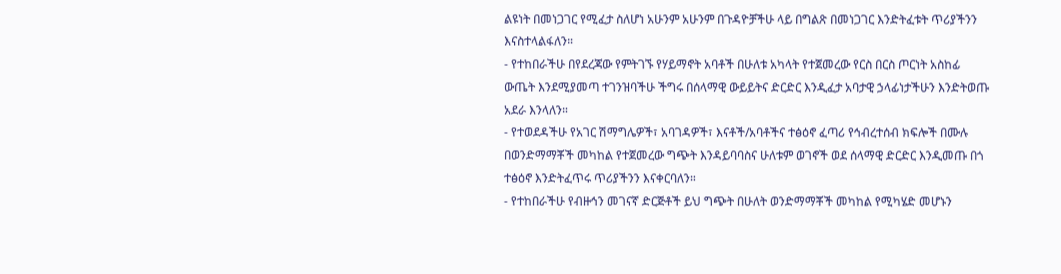ልዩነት በመነጋገር የሚፈታ ስለሆነ አሁንም አሁንም በጉዳዮቻችሁ ላይ በግልጽ በመነጋገር እንድትፈቱት ጥሪያችንን እናስተላልፋለን።
- የተከበራችሁ በየደረጃው የምትገኙ የሃይማኖት አባቶች በሁለቱ አካላት የተጀመረው የርስ በርስ ጦርነት አስከፊ ውጤት እንደሚያመጣ ተገንዝባችሁ ችግሩ በሰላማዊ ውይይትና ድርድር እንዲፈታ አባታዊ ኃላፊነታችሁን እንድትወጡ አደራ እንላለን።
- የተወደዳችሁ የአገር ሽማግሌዎች፣ አባገዳዎች፣ እናቶች/አባቶችና ተፅዕኖ ፈጣሪ የኅብረተሰብ ክፍሎች በሙሉ በወንድማማቾች መካከል የተጀመረው ግጭት እንዳይባባስና ሁለቱም ወገኖች ወደ ሰላማዊ ድርድር እንዲመጡ በጎ ተፅዕኖ እንድትፈጥሩ ጥሪያችንን እናቀርባለን።
- የተከበራችሁ የብዙኅን መገናኛ ድርጅቶች ይህ ግጭት በሁለት ወንድማማቾች መካከል የሚካሄድ መሆኑን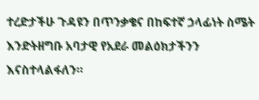ተረድታችሁ ጉዳዩን በጥንቃቄና በከፍተኛ ኃላፊነት ስሜት እንድትዘግቡ አባታዊ የአደራ መልዕክታችንን እናስተላልፋለን።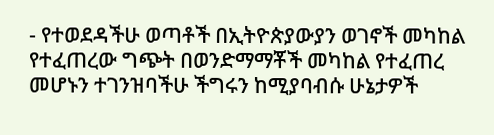- የተወደዳችሁ ወጣቶች በኢትዮጵያውያን ወገኖች መካከል የተፈጠረው ግጭት በወንድማማቾች መካከል የተፈጠረ መሆኑን ተገንዝባችሁ ችግሩን ከሚያባብሱ ሁኔታዎች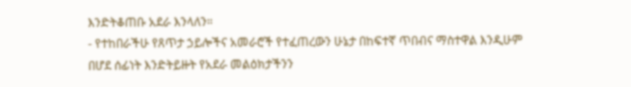እንድትቆጠቡ አደራ እንላለን።
- የተከበራችሁ የጸጥታ ኃይሎችና አመራሮች የተፈጠረውን ሁኔታ በከፍተኛ ጥበብና ማስተዋል እንዲሁም በሆደ ሰፊነት እንድትይዙት የአደራ መልዕክታችንን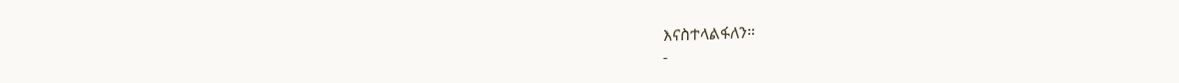እናስተላልፋለን።
-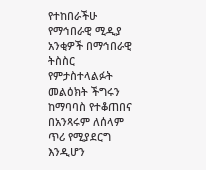የተከበራችሁ የማኅበራዊ ሚዲያ አንቂዎች በማኅበራዊ ትስስር የምታስተላልፉት መልዕክት ችግሩን ከማባባስ የተቆጠበና በአንጻሩም ለሰላም ጥሪ የሚያደርግ እንዲሆን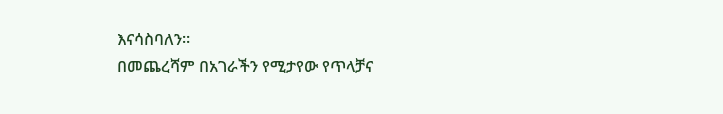እናሳስባለን።
በመጨረሻም በአገራችን የሚታየው የጥላቻና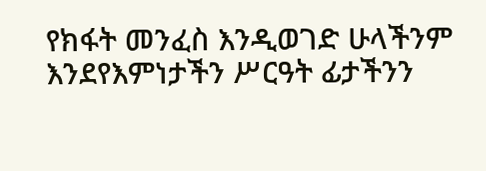የክፋት መንፈስ እንዲወገድ ሁላችንም እንደየእምነታችን ሥርዓት ፊታችንን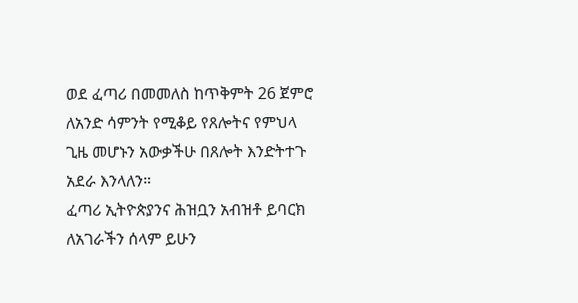ወደ ፈጣሪ በመመለስ ከጥቅምት 26 ጀምሮ ለአንድ ሳምንት የሚቆይ የጸሎትና የምህላ ጊዜ መሆኑን አውቃችሁ በጸሎት እንድትተጉ አደራ እንላለን።
ፈጣሪ ኢትዮጵያንና ሕዝቧን አብዝቶ ይባርክ
ለአገራችን ሰላም ይሁን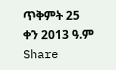ጥቅምት 25 ቀን 2013 ዓ.ም
Share